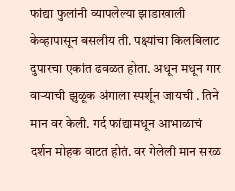फांद्या फुलांनी व्यापलेल्या झाडाखाली केव्हापासून बसलीय ती. पक्ष्यांचा किलबिलाट दुपारचा एकांत ढवळत होता. अधून मधून गार वाऱ्याची झुळूक अंगाला स्पर्शून जायची . तिने मान वर केली. गर्द फांद्यामधून आभाळाचं दर्शन मोहक वाटत होतं. वर गेलेली मान सरळ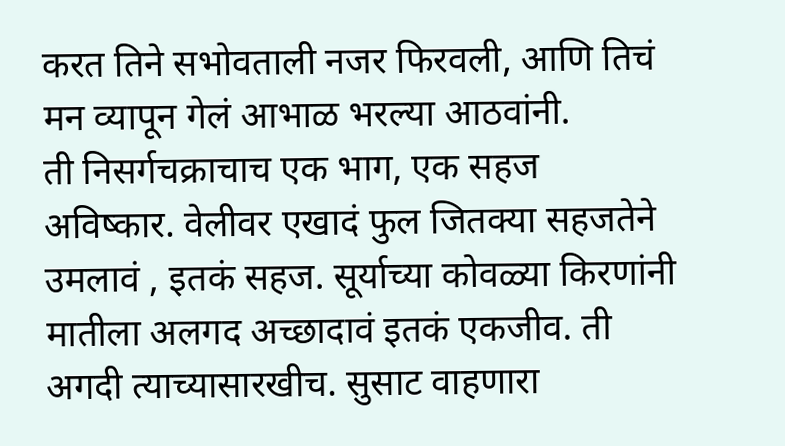करत तिने सभोवताली नजर फिरवली, आणि तिचं मन व्यापून गेलं आभाळ भरल्या आठवांनी.
ती निसर्गचक्राचाच एक भाग, एक सहज अविष्कार. वेलीवर एखादं फुल जितक्या सहजतेने उमलावं , इतकं सहज. सूर्याच्या कोवळ्या किरणांनी मातीला अलगद अच्छादावं इतकं एकजीव. ती अगदी त्याच्यासारखीच. सुसाट वाहणारा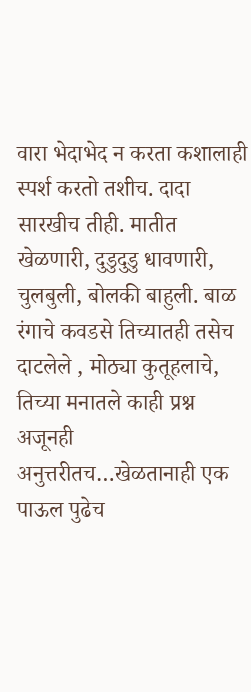वारा भेदाभेद न करता कशालाही स्पर्श करतो तशीच. दादा सारखीच तीही. मातीत खेळणारी, दुडुदुडु धावणारी, चुलबुली, बोलकी बाहुली. बाळ रंगाचे कवडसे तिच्यातही तसेच दाटलेले , मोठ्या कुतूहलाचे, तिच्या मनातले काही प्रश्न अजूनही अनुत्तरीतच…खेळतानाही एक पाऊल पुढेच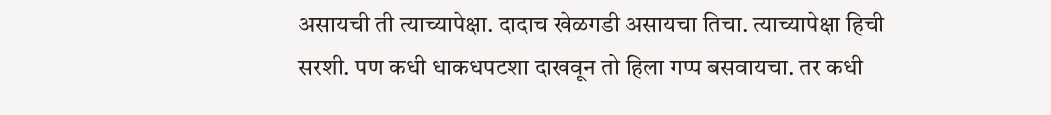असायची ती त्याच्यापेक्षा. दादाच खेळगडी असायचा तिचा. त्याच्यापेक्षा हिची सरशी. पण कधी धाकधपटशा दाखवून तो हिला गप्प बसवायचा. तर कधी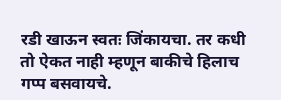रडी खाऊन स्वतः जिंकायचा. तर कधी तो ऐकत नाही म्हणून बाकीचे हिलाच गप्प बसवायचे.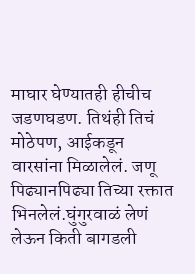माघार घेण्यातही हीचीच जडणघडण. तिथंही तिचं मोठेपण, आईकडून वारसांना मिळालेलं. जणू पिढ्यानपिढ्या तिच्या रक्तात भिनलेलं.घुंगुरवाळं लेणं लेऊन किती बागडली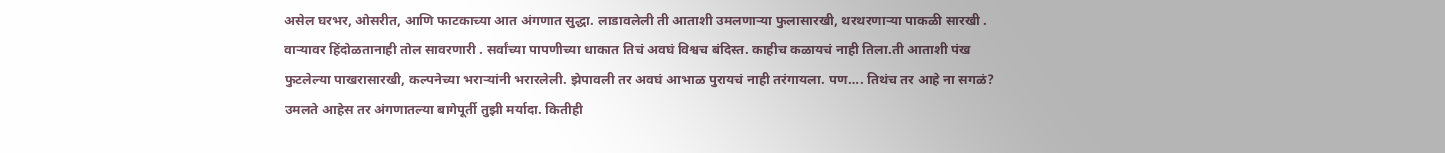असेल घरभर, ओसरीत, आणि फाटकाच्या आत अंगणात सुद्धा. लाडावलेली ती आताशी उमलणाऱ्या फुलासारखी, थरथरणाऱ्या पाकळी सारखी . वाऱ्यावर हिंदोळतानाही तोल सावरणारी . सर्वांच्या पापणीच्या धाकात तिचं अवघं विश्वच बंदिस्त. काहीच कळायचं नाही तिला.ती आताशी पंख फुटलेल्या पाखरासारखी, कल्पनेच्या भराऱ्यांनी भरारलेली. झेपावली तर अवघं आभाळ पुरायचं नाही तरंगायला. पण…. तिथंच तर आहे ना सगळं? उमलते आहेस तर अंगणातल्या बागेपूर्ती तुझी मर्यादा. कितीही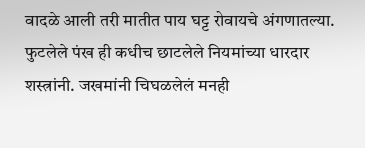वादळे आली तरी मातीत पाय घट्ट रोवायचे अंगणातल्या. फुटलेले पंख ही कधीच छाटलेले नियमांच्या धारदार शस्त्रांनी. जखमांनी चिघळलेलं मनही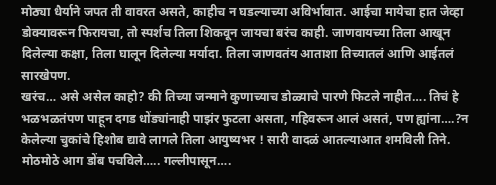मोठ्या धैर्याने जपत ती वावरत असते, काहीच न घडल्याच्या अविर्भावात. आईचा मायेचा हात जेव्हा डोक्यावरून फिरायचा, तो स्पर्शच तिला शिकवून जायचा बरंच काही. जाणवायच्या तिला आखून दिलेल्या कक्षा, तिला घालून दिलेल्या मर्यादा. तिला जाणवतंय आताशा तिच्यातलं आणि आईतलं सारखेपण.
खरंच… असे असेल काहो? की तिच्या जन्माने कुणाच्याच डोळ्याचे पारणे फिटले नाहीत…. तिचं हे भळभळतंपण पाहून दगड धोंड्यांनाही पाझंर फुटला असता, गहिवरून आलं असतं, पण ह्यांना….?न केलेल्या चुकांचे हिशोब द्यावे लागले तिला आयुष्यभर ! सारी वादळं आतल्याआत शमविली तिने. मोठमोठे आग डोंब पचविले….. गल्लीपासून….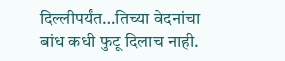दिल्लीपर्यंत…तिच्या वेदनांचा बांध कधी फुटू दिलाच नाही.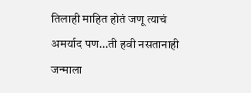तिलाही माहित होतं जणू त्याचं अमर्याद पण…ती हवी नसतानाही जन्माला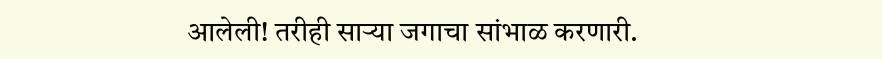आलेली! तरीही साऱ्या जगाचा सांभाळ करणारी.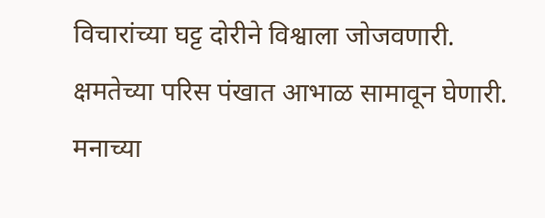विचारांच्या घट्ट दोरीने विश्वाला जोजवणारी. क्षमतेच्या परिस पंखात आभाळ सामावून घेणारी. मनाच्या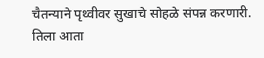चैतन्याने पृथ्वीवर सुखाचे सोहळे संपन्न करणारी. तिला आता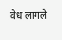वेध लागले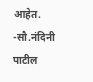आहेत.
-सौ.नंदिनी पाटील